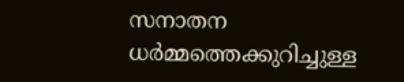സനാതന ധർമ്മത്തെക്കുറിച്ചുള്ള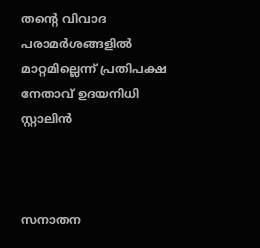തന്റെ വിവാദ പരാമർശങ്ങളിൽ മാറ്റമില്ലെന്ന് പ്രതിപക്ഷ നേതാവ് ഉദയനിധി സ്റ്റാലിൻ



സനാതന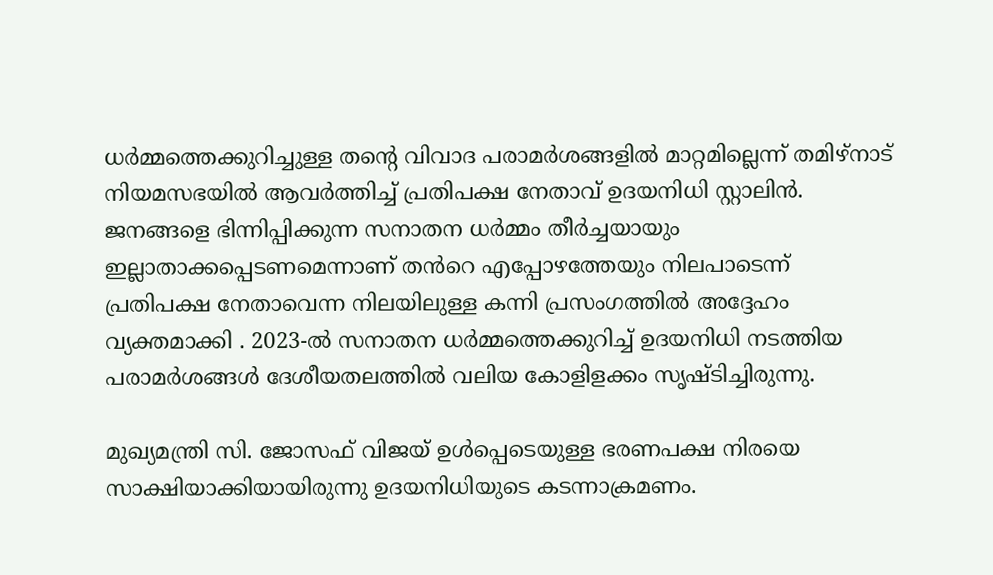ധർമ്മത്തെക്കുറിച്ചുള്ള തന്റെ വിവാദ പരാമർശങ്ങളിൽ മാറ്റമില്ലെന്ന് തമിഴ്‌നാട് നിയമസഭയിൽ ആവർത്തിച്ച് പ്രതിപക്ഷ നേതാവ് ഉദയനിധി സ്റ്റാലിൻ. ജനങ്ങളെ ഭിന്നിപ്പിക്കുന്ന സനാതന ധർമ്മം തീർച്ചയായും ഇല്ലാതാക്കപ്പെടണമെന്നാണ് തൻറെ എപ്പോഴത്തേയും നിലപാടെന്ന് പ്രതിപക്ഷ നേതാവെന്ന നിലയിലുള്ള കന്നി പ്രസംഗത്തിൽ അദ്ദേഹം വ്യക്തമാക്കി . 2023-ൽ സനാതന ധർമ്മത്തെക്കുറിച്ച് ഉദയനിധി നടത്തിയ പരാമർശങ്ങൾ ദേശീയതലത്തിൽ വലിയ കോളിളക്കം സൃഷ്ടിച്ചിരുന്നു.

മുഖ്യമന്ത്രി സി. ജോസഫ് വിജയ് ഉൾപ്പെടെയുള്ള ഭരണപക്ഷ നിരയെ സാക്ഷിയാക്കിയായിരുന്നു ഉദയനിധിയുടെ കടന്നാക്രമണം.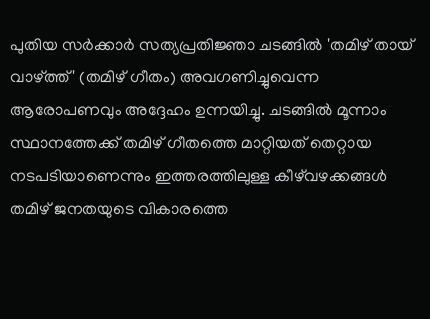പുതിയ സർക്കാർ സത്യപ്രതിജ്ഞാ ചടങ്ങിൽ 'തമിഴ് തായ് വാഴ്ത്ത്' (തമിഴ് ഗീതം) അവഗണിച്ചുവെന്ന ആരോപണവും അദ്ദേഹം ഉന്നയിച്ചു. ചടങ്ങിൽ മൂന്നാം സ്ഥാനത്തേക്ക് തമിഴ് ഗീതത്തെ മാറ്റിയത് തെറ്റായ നടപടിയാണെന്നും ഇത്തരത്തിലുള്ള കീഴ്‌വഴക്കങ്ങൾ തമിഴ് ജനതയുടെ വികാരത്തെ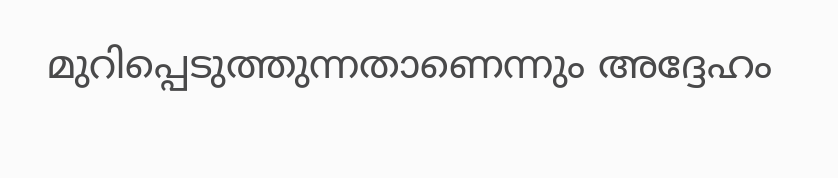മുറിപ്പെടുത്തുന്നതാണെന്നും അദ്ദേഹം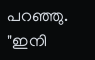പറഞ്ഞു. "ഇനി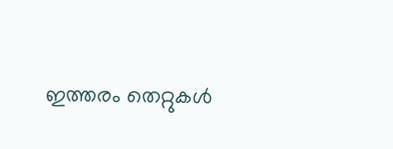ഇത്തരം തെറ്റുകൾ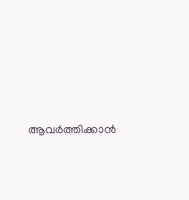ആവർത്തിക്കാൻ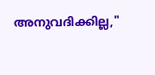അനുവദിക്കില്ല,"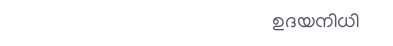ഉദയനിധി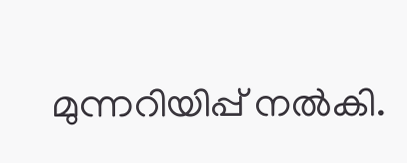മുന്നറിയിപ്പ് നൽകി.